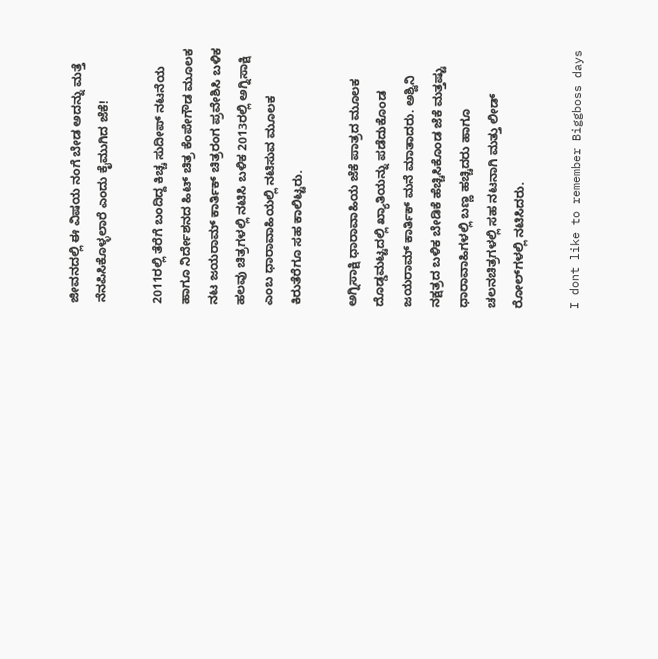ಜೀವನದಲ್ಲಿ ಈ ವಿಷಯ ನಂಗೆ ಬೇಡ ಅದನ್ನು ಮತ್ತೆ ನೆನಪಿಸಿಕೊಳ್ಳಲಾರೆ ಎಂದು ಕೈಮುಗಿದ ಜೆಕೆ!

2011ರಲ್ಲಿ ತೆರೆಗೆ ಬಂದಿದ್ದ ಕಿಚ್ಚ ಸುದೀಪ್ ನಟನೆಯ ಹಾಗೂ ನಿರ್ದೇಶನದ ಹಿಟ್ ಚಿತ್ರ ಕೆಂಪೇಗೌಡ ಮೂಲಕ ನಟ ಜಯರಾಮ್ ಕಾರ್ತಿಕ್ ಚಿತ್ರರಂಗ ಪ್ರವೇಶಿಸಿ ಬಳಿಕ ಹಲವು ಚಿತ್ರಗಳಲ್ಲಿ ನಟಿಸಿ ಬಳಿಕ 2013ರಲ್ಲಿ ಅಗ್ನಿಸಾಕ್ಷಿ ಎಂಬ ಧಾರಾವಾಹಿಯಲ್ಲಿ ನಟಿಸುವ ಮೂಲಕ ಕಿರುತೆರೆಗೂ ಸಹ ಕಾಲಿಟ್ಟರು.

ಅಗ್ನಿಸಾಕ್ಷಿ ಧಾರಾವಾಹಿಯ ಜೆಕೆ ಪಾತ್ರದ ಮೂಲಕ ದೊಡ್ಡಮಟ್ಟದಲ್ಲಿ ಖ್ಯಾತಿಯನ್ನು ಪಡೆದುಕೊಂಡ ಜಯರಾಮ್ ಕಾರ್ತಿಕ್ ಮನೆ ಮಾತಾದರು. ಅಶ್ವಿನಿ ನಕ್ಷತ್ರದ ಬಳಿಕ ಬೇಡಿಕೆ ಹೆಚ್ಚಿಸಿಕೊಂಡ ಜೆಕೆ ಮತ್ತಷ್ಟು ಧಾರಾವಾಹಿಗಳಲ್ಲಿ ಬಣ್ಣ ಹಚ್ಚಿದರು ಹಾಗೂ ಚಲನಚಿತ್ರಗಳಲ್ಲಿ ಸಹ ನಟನಾಗಿ ಮತ್ತು ಲೀಡ್ ರೋಲ್‌ಗಳಲ್ಲಿ ನಟಿಸಿದರು.

I dont like to remember Biggboss days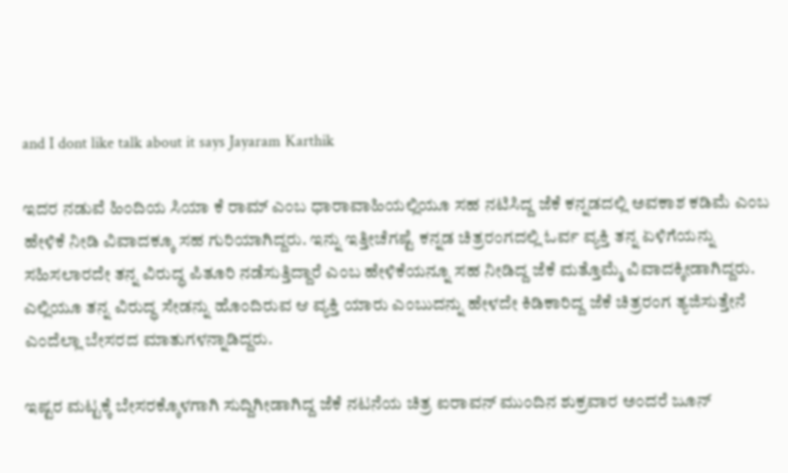and I dont like talk about it says Jayaram Karthik

ಇದರ ನಡುವೆ ಹಿಂದಿಯ ಸಿಯಾ ಕೆ ರಾಮ್ ಎಂಬ ಧಾರಾವಾಹಿಯಲ್ಲಿಯೂ ಸಹ ನಟಿಸಿದ್ದ ಜೆಕೆ ಕನ್ನಡದಲ್ಲಿ ಅವಕಾಶ ಕಡಿಮೆ ಎಂಬ ಹೇಳಿಕೆ ನೀಡಿ ವಿವಾದಕ್ಕೂ ಸಹ ಗುರಿಯಾಗಿದ್ದರು. ಇನ್ನು ಇತ್ತೀಚೆಗಷ್ಟೆ ಕನ್ನಡ ಚಿತ್ರರಂಗದಲ್ಲಿ ಓರ್ವ ವ್ಯಕ್ತಿ ತನ್ನ ಏಳಿಗೆಯನ್ನು ಸಹಿಸಲಾರದೇ ತನ್ನ ವಿರುದ್ಧ ಪಿತೂರಿ ನಡೆಸುತ್ತಿದ್ದಾರೆ ಎಂಬ ಹೇಳಿಕೆಯನ್ನೂ ಸಹ ನೀಡಿದ್ದ ಜೆಕೆ ಮತ್ತೊಮ್ಮೆ ವಿವಾದಕ್ಕೀಡಾಗಿದ್ದರು. ಎಲ್ಲಿಯೂ ತನ್ನ ವಿರುದ್ಧ ಸೇಡನ್ನು ಹೊಂದಿರುವ ಆ ವ್ಯಕ್ತಿ ಯಾರು ಎಂಬುದನ್ನು ಹೇಳದೇ ಕಿಡಿಕಾರಿದ್ದ ಜೆಕೆ ಚಿತ್ರರಂಗ ತ್ಯಜಿಸುತ್ತೇನೆ ಎಂದೆಲ್ಲಾ ಬೇಸರದ ಮಾತುಗಳನ್ನಾಡಿದ್ದರು.

ಇಷ್ಟರ ಮಟ್ಟಕ್ಕೆ ಬೇಸರಕ್ಕೊಳಗಾಗಿ ಸುದ್ದಿಗೀಡಾಗಿದ್ದ ಜೆಕೆ ನಟನೆಯ ಚಿತ್ರ ಐರಾವನ್ ಮುಂದಿನ ಶುಕ್ರವಾರ ಅಂದರೆ ಜೂನ್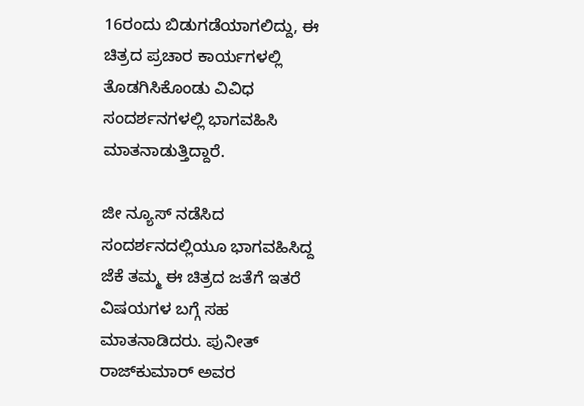16ರಂದು ಬಿಡುಗಡೆಯಾಗಲಿದ್ದು, ಈ ಚಿತ್ರದ ಪ್ರಚಾರ ಕಾರ್ಯಗಳಲ್ಲಿ ತೊಡಗಿಸಿಕೊಂಡು ವಿವಿಧ ಸಂದರ್ಶನಗಳಲ್ಲಿ ಭಾಗವಹಿಸಿ ಮಾತನಾಡುತ್ತಿದ್ದಾರೆ.

ಜೀ ನ್ಯೂಸ್ ನಡೆಸಿದ ಸಂದರ್ಶನದಲ್ಲಿಯೂ ಭಾಗವಹಿಸಿದ್ದ ಜೆಕೆ ತಮ್ಮ ಈ ಚಿತ್ರದ ಜತೆಗೆ ಇತರೆ ವಿಷಯಗಳ ಬಗ್ಗೆ ಸಹ ಮಾತನಾಡಿದರು. ಪುನೀತ್ ರಾಜ್‌ಕುಮಾರ್ ಅವರ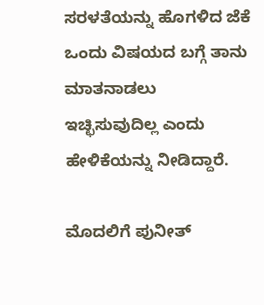ಸರಳತೆಯನ್ನು ಹೊಗಳಿದ ಜೆಕೆ ಒಂದು ವಿಷಯದ ಬಗ್ಗೆ ತಾನು ಮಾತನಾಡಲು ಇಚ್ಛಿಸುವುದಿಲ್ಲ ಎಂದು ಹೇಳಿಕೆಯನ್ನು ನೀಡಿದ್ದಾರೆ.

ಮೊದಲಿಗೆ ಪುನೀತ್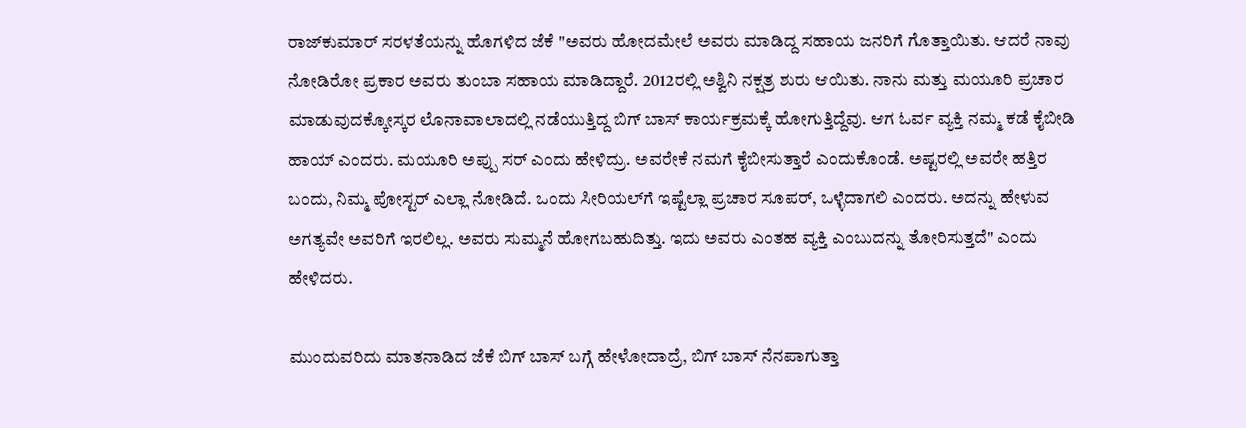ರಾಜ್‌ಕುಮಾರ್ ಸರಳತೆಯನ್ನು ಹೊಗಳಿದ ಜೆಕೆ "ಅವರು ಹೋದಮೇಲೆ ಅವರು ಮಾಡಿದ್ದ ಸಹಾಯ ಜನರಿಗೆ ಗೊತ್ತಾಯಿತು. ಆದರೆ ನಾವು ನೋಡಿರೋ ಪ್ರಕಾರ ಅವರು ತುಂಬಾ ಸಹಾಯ ಮಾಡಿದ್ದಾರೆ. 2012ರಲ್ಲಿ ಅಶ್ವಿನಿ ನಕ್ಷತ್ರ ಶುರು ಆಯಿತು. ನಾನು ಮತ್ತು ಮಯೂರಿ ಪ್ರಚಾರ ಮಾಡುವುದಕ್ಕೋಸ್ಕರ ಲೊನಾವಾಲಾದಲ್ಲಿ ನಡೆಯುತ್ತಿದ್ದ ಬಿಗ್ ಬಾಸ್ ಕಾರ್ಯಕ್ರಮಕ್ಕೆ ಹೋಗುತ್ತಿದ್ದೆವು. ಆಗ ಓರ್ವ ವ್ಯಕ್ತಿ ನಮ್ಮ ಕಡೆ ಕೈಬೀಡಿ ಹಾಯ್ ಎಂದರು. ಮಯೂರಿ ಅಪ್ಪು ಸರ್ ಎಂದು ಹೇಳಿದ್ರು. ಅವರೇಕೆ ನಮಗೆ ಕೈಬೀಸುತ್ತಾರೆ ಎಂದುಕೊಂಡೆ. ಅಷ್ಟರಲ್ಲಿ ಅವರೇ ಹತ್ತಿರ ಬಂದು, ನಿಮ್ಮ ಪೋಸ್ಟರ್ ಎಲ್ಲಾ ನೋಡಿದೆ. ಒಂದು ಸೀರಿಯಲ್‌ಗೆ ಇಷ್ಟೆಲ್ಲಾ ಪ್ರಚಾರ ಸೂಪರ್, ಒಳ್ಳೆದಾಗಲಿ ಎಂದರು. ಅದನ್ನು ಹೇಳುವ ಅಗತ್ಯವೇ ಅವರಿಗೆ ಇರಲಿಲ್ಲ. ಅವರು ಸುಮ್ಮನೆ ಹೋಗಬಹುದಿತ್ತು. ಇದು ಅವರು ಎಂತಹ ವ್ಯಕ್ತಿ ಎಂಬುದನ್ನು ತೋರಿಸುತ್ತದೆ" ಎಂದು ಹೇಳಿದರು.

ಮುಂದುವರಿದು ಮಾತನಾಡಿದ ಜೆಕೆ ಬಿಗ್ ಬಾಸ್ ಬಗ್ಗೆ ಹೇಳೋದಾದ್ರೆ, ಬಿಗ್ ಬಾಸ್ ನೆನಪಾಗುತ್ತಾ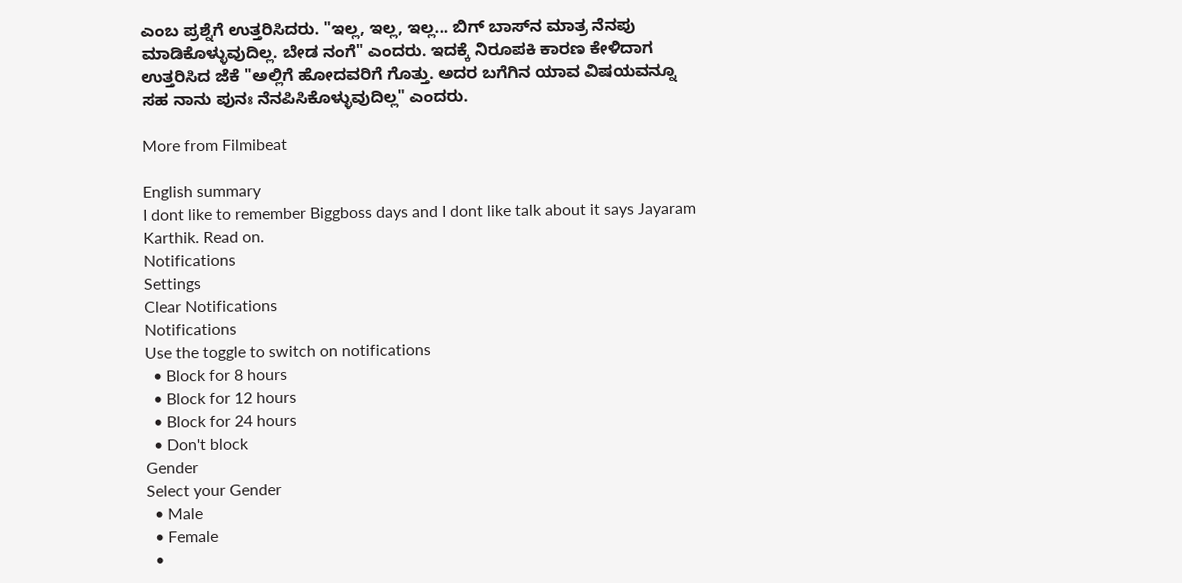ಎಂಬ ಪ್ರಶ್ನೆಗೆ ಉತ್ತರಿಸಿದರು. "ಇಲ್ಲ, ಇಲ್ಲ, ಇಲ್ಲ... ಬಿಗ್ ಬಾಸ್‌ನ ಮಾತ್ರ ನೆನಪು ಮಾಡಿಕೊಳ್ಳುವುದಿಲ್ಲ. ಬೇಡ ನಂಗೆ" ಎಂದರು. ಇದಕ್ಕೆ ನಿರೂಪಕಿ ಕಾರಣ ಕೇಳಿದಾಗ ಉತ್ತರಿಸಿದ ಜೆಕೆ "ಅಲ್ಲಿಗೆ ಹೋದವರಿಗೆ ಗೊತ್ತು. ಅದರ ಬಗೆಗಿನ ಯಾವ ವಿಷಯವನ್ನೂ ಸಹ ನಾನು ಪುನಃ ನೆನಪಿಸಿಕೊಳ್ಳುವುದಿಲ್ಲ" ಎಂದರು.

More from Filmibeat

English summary
I dont like to remember Biggboss days and I dont like talk about it says Jayaram Karthik. Read on.
Notifications
Settings
Clear Notifications
Notifications
Use the toggle to switch on notifications
  • Block for 8 hours
  • Block for 12 hours
  • Block for 24 hours
  • Don't block
Gender
Select your Gender
  • Male
  • Female
  •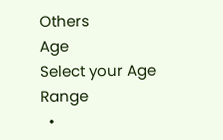Others
Age
Select your Age Range
  •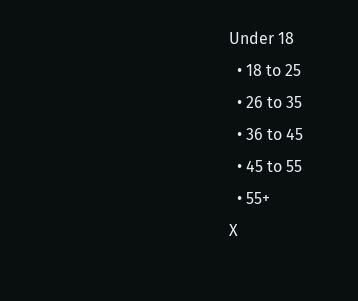Under 18
  • 18 to 25
  • 26 to 35
  • 36 to 45
  • 45 to 55
  • 55+
X